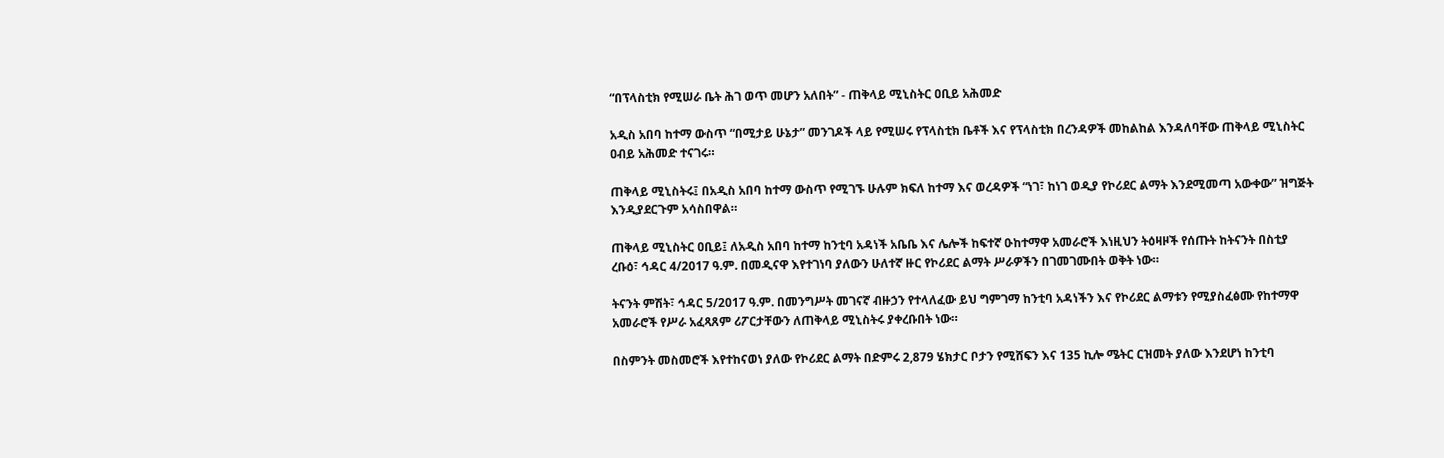“በፕላስቲክ የሚሠራ ቤት ሕገ ወጥ መሆን አለበት” - ጠቅላይ ሚኒስትር ዐቢይ አሕመድ

አዲስ አበባ ከተማ ውስጥ “በሚታይ ሁኔታ” መንገዶች ላይ የሚሠሩ የፕላስቲክ ቤቶች እና የፕላስቲክ በረንዳዎች መከልከል እንዳለባቸው ጠቅላይ ሚኒስትር ዐብይ አሕመድ ተናገሩ።

ጠቅላይ ሚኒስትሩ፤ በአዲስ አበባ ከተማ ውስጥ የሚገኙ ሁሉም ክፍለ ከተማ እና ወረዳዎች “ነገ፣ ከነገ ወዲያ የኮሪደር ልማት እንደሚመጣ አውቀው” ዝግጅት እንዲያደርጉም አሳስበዋል።

ጠቅላይ ሚኒስትር ዐቢይ፤ ለአዲስ አበባ ከተማ ከንቲባ አዳነች አቤቤ እና ሌሎች ከፍተኛ ዑከተማዋ አመራሮች እነዚህን ትዕዛዞች የሰጡት ከትናንት በስቲያ ረቡዕ፣ ኅዳር 4/2017 ዓ.ም. በመዲናዋ እየተገነባ ያለውን ሁለተኛ ዙር የኮሪደር ልማት ሥራዎችን በገመገሙበት ወቅት ነው።

ትናንት ምሽት፣ ኅዳር 5/2017 ዓ.ም. በመንግሥት መገናኛ ብዙኃን የተላለፈው ይህ ግምገማ ከንቲባ አዳነችን እና የኮሪደር ልማቱን የሚያስፈፅሙ የከተማዋ አመራሮች የሥራ አፈጻጸም ሪፖርታቸውን ለጠቅላይ ሚኒስትሩ ያቀረቡበት ነው።

በስምንት መስመሮች እየተከናወነ ያለው የኮሪደር ልማት በድምሩ 2,879 ሄክታር ቦታን የሚሸፍን እና 135 ኪሎ ሜትር ርዝመት ያለው እንደሆነ ከንቲባ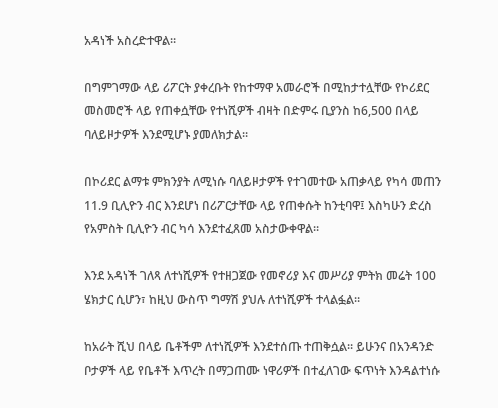አዳነች አስረድተዋል።

በግምገማው ላይ ሪፖርት ያቀረቡት የከተማዋ አመራሮች በሚከታተሏቸው የኮሪደር መስመሮች ላይ የጠቀሷቸው የተነሺዎች ብዛት በድምሩ ቢያንስ ከ6,500 በላይ ባለይዞታዎች እንደሚሆኑ ያመለክታል።

በኮሪደር ልማቱ ምክንያት ለሚነሱ ባለይዞታዎች የተገመተው አጠቃላይ የካሳ መጠን 11.9 ቢሊዮን ብር እንደሆነ በሪፖርታቸው ላይ የጠቀሱት ከንቲባዋ፤ እስካሁን ድረስ የአምስት ቢሊዮን ብር ካሳ እንደተፈጸመ አስታውቀዋል።

እንደ አዳነች ገለጻ ለተነሺዎች የተዘጋጀው የመኖሪያ እና መሥሪያ ምትክ መሬት 100 ሄክታር ሲሆን፣ ከዚህ ውስጥ ግማሽ ያህሉ ለተነሺዎች ተላልፏል።

ከአራት ሺህ በላይ ቤቶችም ለተነሺዎች እንደተሰጡ ተጠቅሷል። ይሁንና በአንዳንድ ቦታዎች ላይ የቤቶች እጥረት በማጋጠሙ ነዋሪዎች በተፈለገው ፍጥነት እንዳልተነሱ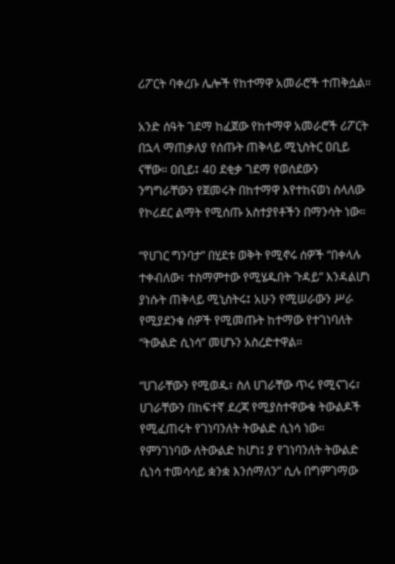ሪፖርት ባቀረቡ ሌሎች የከተማዋ አመራሮች ተጠቅሷል።

አንድ ሰዓት ገደማ ከፈጀው የከተማዋ አመራሮች ሪፖርት በኋላ ማጠቃለያ የሰጡት ጠቅላይ ሚኒስትር ዐቢይ ናቸው። ዐቢይ፤ 40 ደቂቃ ገደማ የወሰደውን ንግግራቸውን የጀመሩት በከተማዋ እየተከናወነ ስላለው የኮሪደር ልማት የሚሰጡ አስተያየቶችን በማንሳት ነው።

“የሀገር ግንባታ” በሂደቱ ወቅት የሚኖሩ ሰዎች “በቀላሉ ተቀብለው፣ ተስማምተው የሚሄዱበት ጉዳይ” እንዳልሆነ ያነሱት ጠቅላይ ሚኒስትሩ፤ አሁን የሚሠራውን ሥራ የሚያደንቁ ሰዎች የሚመጡት ከተማው የተገነባለት “ትውልድ ሲነሳ” መሆኑን አስረድተዋል።

“ሀገራቸውን የሚወዱ፣ ስለ ሀገራቸው ጥሩ የሚናገሩ፣ ሀገራቸውን በከፍተኛ ደረጃ የሚያስተዋውቁ ትውልዶች የሚፈጠሩት የገነባንለት ትውልድ ሲነሳ ነው። የምንገነባው ለትውልድ ከሆነ፤ ያ የገነባንለት ትውልድ ሲነሳ ተመሳሳይ ቋንቋ እንሰማለን” ሲሉ በግምገማው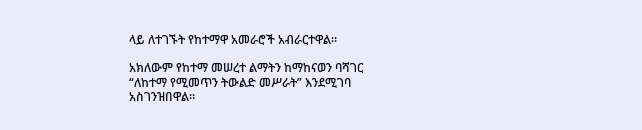ላይ ለተገኙት የከተማዋ አመራሮች አብራርተዋል።

አክለውም የከተማ መሠረተ ልማትን ከማከናወን ባሻገር “ለከተማ የሚመጥን ትውልድ መሥራት” እንደሚገባ አስገንዝበዋል።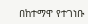በከተማዋ የተገነቡ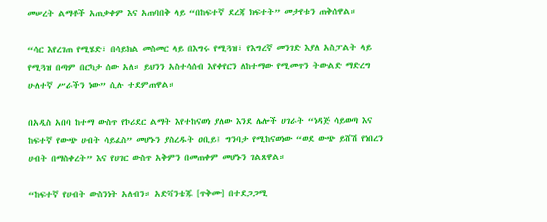መሠረት ልማቶች አጠቃቀም እና አጠባበቅ ላይ “በከፍተኛ ደረጃ ክፍተት” መታየቱን ጠቅሰዋል።

“ሳር እየረገጠ የሚሄድ፣ በሳይክል መስመር ላይ በእግሩ የሚጓዝ፣ የእግረኛ መንገድ እያለ አስፓልት ላይ የሚጓዝ በጣም በርካታ ሰው አለ። ይህንን አስተሳሰብ እየቀየርን ለከተማው የሚመጥን ትውልድ ማድረግ ሁለተኛ ሥራችን ነው” ሲሉ ተደምጠዋል።

በአዲስ አበባ ከተማ ውስጥ የኮሪደር ልማት እየተከናወነ ያለው እንደ ሌሎች ሀገራት “ነዳጅ ሳይወጣ እና ከፍተኛ የውጭ ሀብት ሳይፈስ” መሆኑን ያስረዱት ዐቢይ፤ ግንባታ የሚከናወነው “ወደ ውጭ ይሸሽ የነበረን ሀብት በማስቀረት” እና የሀገር ውስጥ አቅምን በመጠቀም መሆኑን ገልጸዋል።

“ከፍተኛ የሀብት ውስንነት አለብን። አድቫንቴጁ [ጥቅሙ] በተደጋጋሚ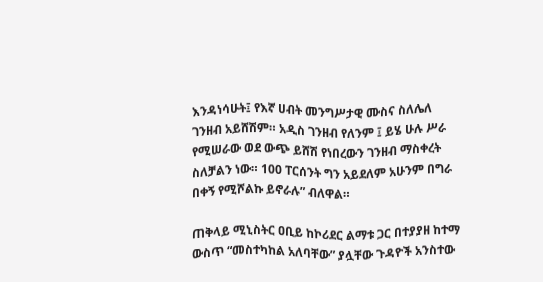እንዳነሳሁት፤ የእኛ ሀብት መንግሥታዊ ሙስና ስለሌለ ገንዘብ አይሸሽም። አዲስ ገንዘብ የለንም ፤ ይሄ ሁሉ ሥራ የሚሠራው ወደ ውጭ ይሸሽ የነበረውን ገንዘብ ማስቀረት ስለቻልን ነው። 100 ፐርሰንት ግን አይደለም አሁንም በግራ በቀኝ የሚሾልኩ ይኖራሉ” ብለዋል።

ጠቅላይ ሚኒስትር ዐቢይ ከኮሪደር ልማቱ ጋር በተያያዘ ከተማ ውስጥ “መስተካከል አለባቸው” ያሏቸው ጉዳዮች አንስተው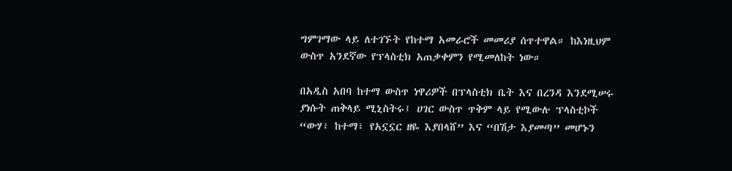ግምገማው ላይ ለተገኙት የከተማ አመራሮች መመሪያ ሰጥተዋል። ከእነዚህም ውስጥ አንደኛው የፕላስቲክ አጠቃቀምን የሚመለከት ነው።

በአዲስ አበባ ከተማ ውስጥ ነዋሪዎች በፕላስቲክ ቤት እና በረንዳ እንደሚሠሩ ያነሱት ጠቅላይ ሚኒስትሩ፤ ሀገር ውስጥ ጥቅም ላይ የሚውሉ ፕላስቲኮች “ውሃ፣ ከተማ፣ የአኗኗር ዘዬ እያበላሸ” እና “በሽታ እያመጣ” መሆኑን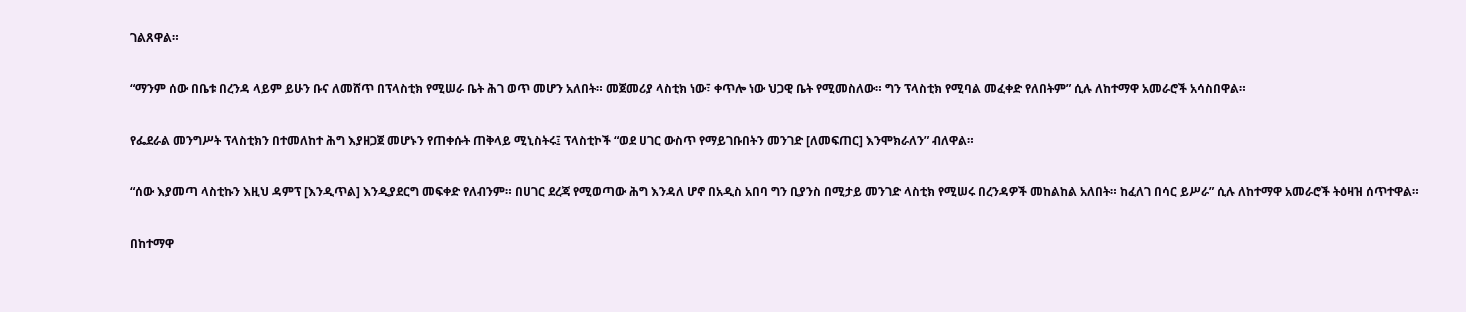ገልጸዋል።

“ማንም ሰው በቤቱ በረንዳ ላይም ይሁን ቡና ለመሸጥ በፕላስቲክ የሚሠራ ቤት ሕገ ወጥ መሆን አለበት። መጀመሪያ ላስቲክ ነው፣ ቀጥሎ ነው ህጋዊ ቤት የሚመስለው። ግን ፕላስቲክ የሚባል መፈቀድ የለበትም” ሲሉ ለከተማዋ አመራሮች አሳስበዋል።

የፌደራል መንግሥት ፕላስቲክን በተመለከተ ሕግ እያዘጋጀ መሆኑን የጠቀሱት ጠቅላይ ሚኒስትሩ፤ ፕላስቲኮች “ወደ ሀገር ውስጥ የማይገቡበትን መንገድ [ለመፍጠር] እንሞክራለን” ብለዋል።

“ሰው እያመጣ ላስቲኩን እዚህ ዳምፕ [እንዲጥል] እንዲያደርግ መፍቀድ የለብንም። በሀገር ደረጃ የሚወጣው ሕግ እንዳለ ሆኖ በአዲስ አበባ ግን ቢያንስ በሚታይ መንገድ ላስቲክ የሚሠሩ በረንዳዎች መከልከል አለበት። ከፈለገ በሳር ይሥራ” ሲሉ ለከተማዋ አመራሮች ትዕዛዝ ሰጥተዋል።

በከተማዋ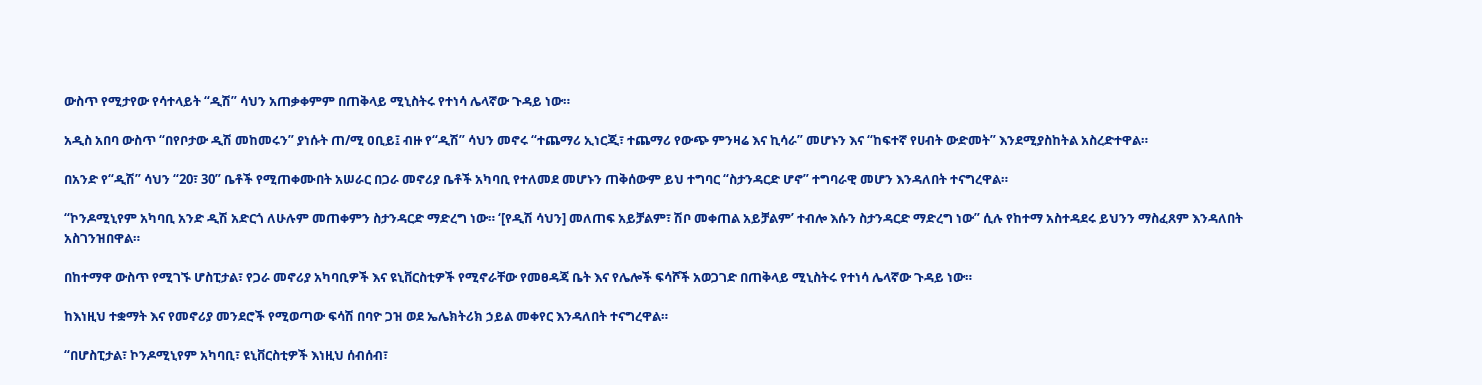ውስጥ የሚታየው የሳተላይት “ዲሽ” ሳህን አጠቃቀምም በጠቅላይ ሚኒስትሩ የተነሳ ሌላኛው ጉዳይ ነው።

አዲስ አበባ ውስጥ “በየቦታው ዲሽ መከመሩን” ያነሱት ጠ/ሚ ዐቢይ፤ ብዙ የ“ዲሽ” ሳህን መኖሩ “ተጨማሪ ኢነርጂ፣ ተጨማሪ የውጭ ምንዛሬ እና ኪሳራ” መሆኑን እና “ከፍተኛ የሀብት ውድመት” እንደሚያስከትል አስረድተዋል።

በአንድ የ“ዲሽ” ሳህን “20፣ 30” ቤቶች የሚጠቀሙበት አሠራር በጋራ መኖሪያ ቤቶች አካባቢ የተለመደ መሆኑን ጠቅሰውም ይህ ተግባር “ስታንዳርድ ሆኖ” ተግባራዊ መሆን እንዳለበት ተናግረዋል።

“ኮንዶሚኒየም አካባቢ አንድ ዲሽ አድርጎ ለሁሉም መጠቀምን ስታንዳርድ ማድረግ ነው። ‘[የዲሽ ሳህን] መለጠፍ አይቻልም፣ ሽቦ መቀጠል አይቻልም’ ተብሎ እሱን ስታንዳርድ ማድረግ ነው” ሲሉ የከተማ አስተዳደሩ ይህንን ማስፈጸም እንዳለበት አስገንዝበዋል።

በከተማዋ ውስጥ የሚገኙ ሆስፒታል፣ የጋራ መኖሪያ አካባቢዎች እና ዩኒቨርስቲዎች የሚኖራቸው የመፀዳጃ ቤት እና የሌሎች ፍሳሾች አወጋገድ በጠቅላይ ሚኒስትሩ የተነሳ ሌላኛው ጉዳይ ነው።

ከእነዚህ ተቋማት እና የመኖሪያ መንደሮች የሚወጣው ፍሳሽ በባዮ ጋዝ ወደ ኤሌክትሪክ ኃይል መቀየር እንዳለበት ተናግረዋል።

“በሆስፒታል፣ ኮንዶሚኒየም አካባቢ፣ ዩኒቨርስቲዎች እነዚህ ሰብሰብ፣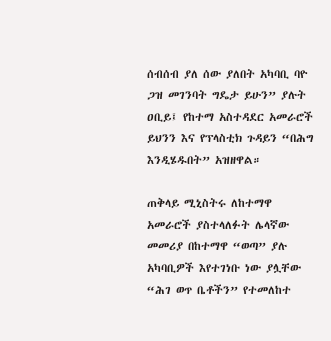ሰብሰብ ያለ ሰው ያለበት አካባቢ ባዮ ጋዝ መገንባት ግዴታ ይሁን” ያሉት ዐቢይ፤ የከተማ አስተዳደር አመራሮች ይህንን እና የፕላስቲክ ጉዳይን “በሕግ እንዲሄዱበት” አዝዘዋል።

ጠቅላይ ሚኒስትሩ ለከተማዋ አመራሮች ያስተላለፉት ሌላኛው መመሪያ በከተማዋ “ወጣ” ያሉ አካባቢዎች እየተገነቡ ነው ያሏቸው “ሕገ ወጥ ቤቶችን” የተመለከተ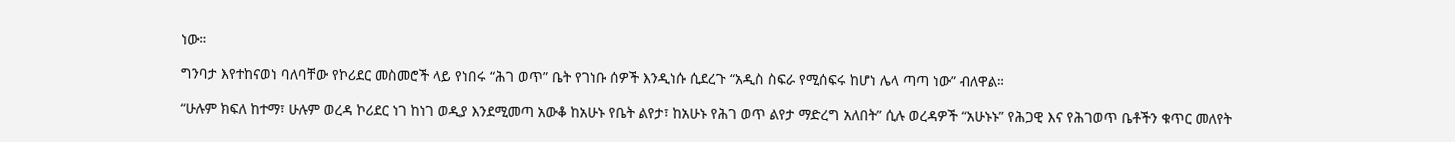ነው።

ግንባታ እየተከናወነ ባለባቸው የኮሪደር መስመሮች ላይ የነበሩ “ሕገ ወጥ” ቤት የገነቡ ሰዎች እንዲነሱ ሲደረጉ “አዲስ ስፍራ የሚሰፍሩ ከሆነ ሌላ ጣጣ ነው” ብለዋል።

“ሁሉም ክፍለ ከተማ፣ ሁሉም ወረዳ ኮሪደር ነገ ከነገ ወዲያ እንደሚመጣ አውቆ ከአሁኑ የቤት ልየታ፣ ከአሁኑ የሕገ ወጥ ልየታ ማድረግ አለበት” ሲሉ ወረዳዎች “አሁኑኑ” የሕጋዊ እና የሕገወጥ ቤቶችን ቁጥር መለየት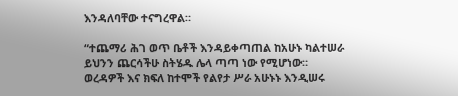እንዳለባቸው ተናግረዋል።

“ተጨማሪ ሕገ ወጥ ቤቶች እንዳይቀጣጠል ከአሁኑ ካልተሠራ ይህንን ጨርሳችሁ ስትሄዱ ሌላ ጣጣ ነው የሚሆነው። ወረዳዎች እና ክፍለ ከተሞች የልየታ ሥራ አሁኑኑ እንዲሠሩ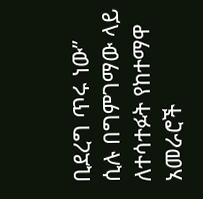ቢደረግ ጥሩ ነው” ሲሉ በግምገማው ላይ ለተሳተፉት የከተማዋ አመራሮች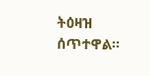ትዕዛዝ ሰጥተዋል።